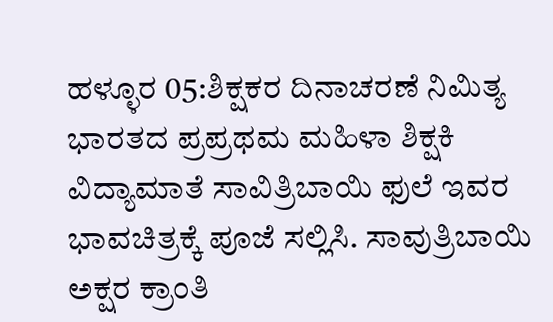ಹಳ್ಳೂರ 05:ಶಿಕ್ಷಕರ ದಿನಾಚರಣೆ ನಿಮಿತ್ಯ ಭಾರತದ ಪ್ರಪ್ರಥಮ ಮಹಿಳಾ ಶಿಕ್ಷಕಿ ವಿದ್ಯಾಮಾತೆ ಸಾವಿತ್ರಿಬಾಯಿ ಫುಲೆ ಇವರ ಭಾವಚಿತ್ರಕ್ಕೆ ಪೂಜೆ ಸಲ್ಲಿಸಿ. ಸಾವುತ್ರಿಬಾಯಿ ಅಕ್ಷರ ಕ್ರಾಂತಿ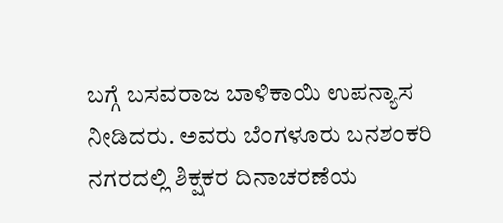ಬಗ್ಗೆ ಬಸವರಾಜ ಬಾಳಿಕಾಯಿ ಉಪನ್ಯಾಸ ನೀಡಿದರು. ಅವರು ಬೆಂಗಳೂರು ಬನಶಂಕರಿ ನಗರದಲ್ಲಿ ಶಿಕ್ಷಕರ ದಿನಾಚರಣೆಯ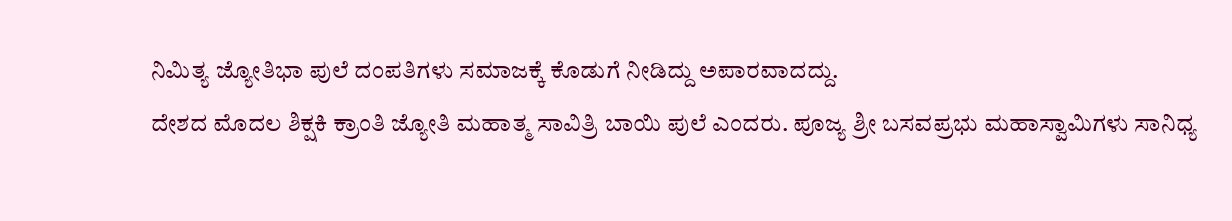ನಿಮಿತ್ಯ ಜ್ಯೋತಿಭಾ ಪುಲೆ ದಂಪತಿಗಳು ಸಮಾಜಕ್ಕೆ ಕೊಡುಗೆ ನೀಡಿದ್ದು ಅಪಾರವಾದದ್ದು.
ದೇಶದ ಮೊದಲ ಶಿಕ್ಷಕಿ ಕ್ರಾಂತಿ ಜ್ಯೋತಿ ಮಹಾತ್ಮ ಸಾವಿತ್ರಿ ಬಾಯಿ ಪುಲೆ ಎಂದರು. ಪೂಜ್ಯ ಶ್ರೀ ಬಸವಪ್ರಭು ಮಹಾಸ್ವಾಮಿಗಳು ಸಾನಿಧ್ಯ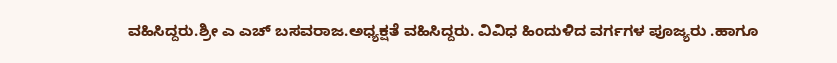ವಹಿಸಿದ್ದರು.ಶ್ರೀ ಎ ಎಚ್ ಬಸವರಾಜ.ಅಧ್ಯಕ್ಷತೆ ವಹಿಸಿದ್ದರು. ವಿವಿಧ ಹಿಂದುಳಿದ ವರ್ಗಗಳ ಪೂಜ್ಯರು .ಹಾಗೂ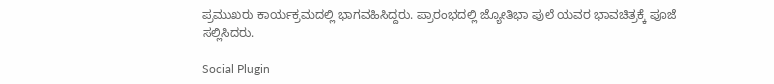ಪ್ರಮುಖರು ಕಾರ್ಯಕ್ರಮದಲ್ಲಿ ಭಾಗವಹಿಸಿದ್ದರು. ಪ್ರಾರಂಭದಲ್ಲಿ ಜ್ಯೋತಿಭಾ ಪುಲೆ ಯವರ ಭಾವಚಿತ್ರಕ್ಕೆ ಪೂಜೆ ಸಲ್ಲಿಸಿದರು.

Social Plugin